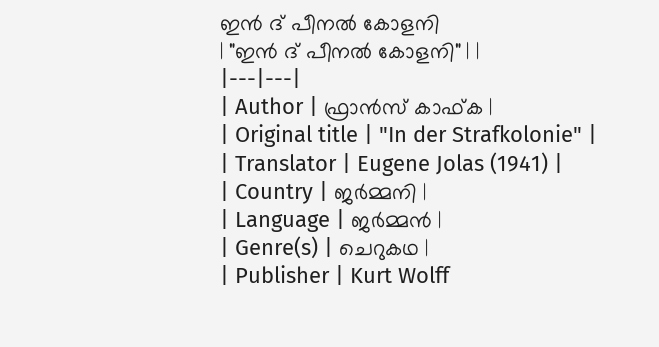ഇൻ ദ് പീനൽ കോളനി
| "ഇൻ ദ് പീനൽ കോളനി" | |
|---|---|
| Author | ഫ്രാൻസ് കാഫ്ക |
| Original title | "In der Strafkolonie" |
| Translator | Eugene Jolas (1941) |
| Country | ജർമ്മനി |
| Language | ജർമ്മൻ |
| Genre(s) | ചെറുകഥ |
| Publisher | Kurt Wolff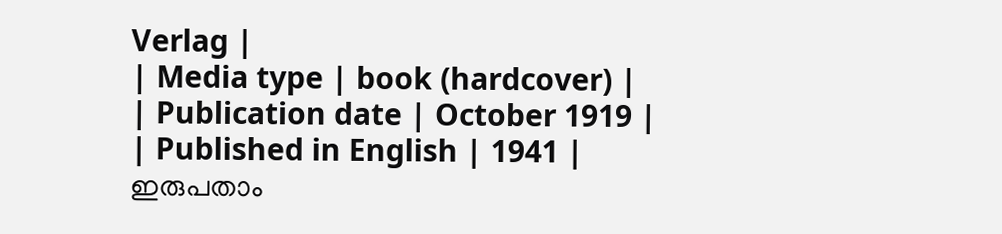Verlag |
| Media type | book (hardcover) |
| Publication date | October 1919 |
| Published in English | 1941 |
ഇരുപതാം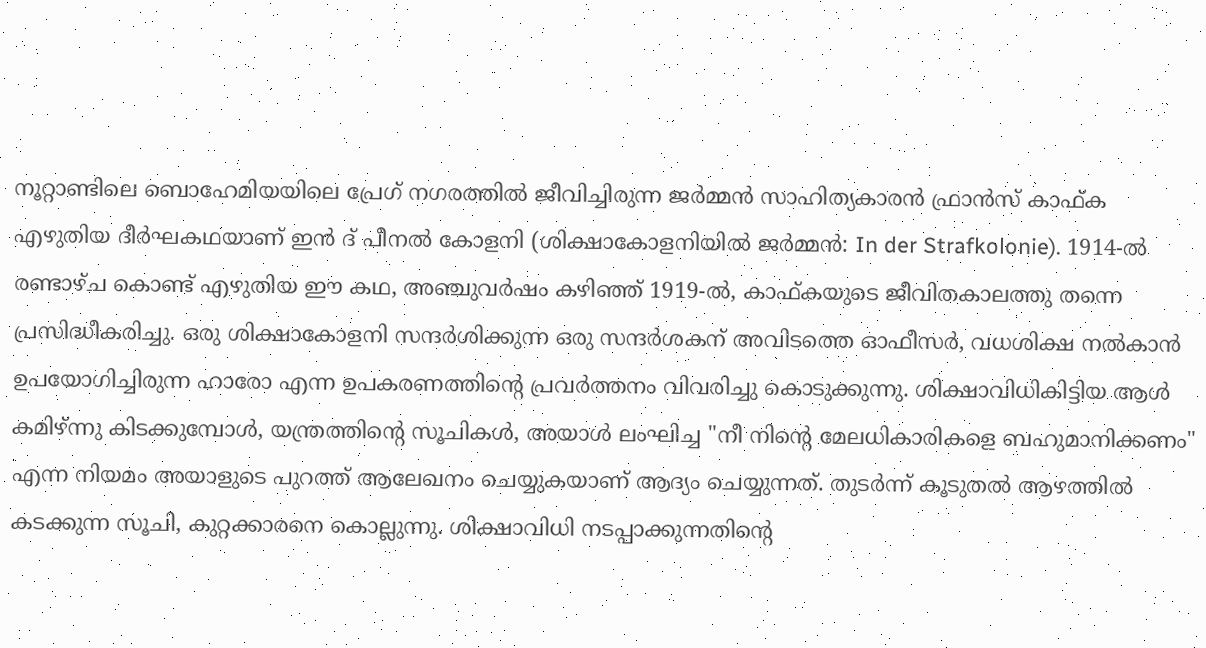നൂറ്റാണ്ടിലെ ബൊഹേമിയയിലെ പ്രേഗ് നഗരത്തിൽ ജീവിച്ചിരുന്ന ജർമ്മൻ സാഹിത്യകാരൻ ഫ്രാൻസ് കാഫ്ക എഴുതിയ ദീർഘകഥയാണ് ഇൻ ദ് പീനൽ കോളനി (ശിക്ഷാകോളനിയിൽ ജർമ്മൻ: In der Strafkolonie). 1914-ൽ രണ്ടാഴ്ച കൊണ്ട് എഴുതിയ ഈ കഥ, അഞ്ചുവർഷം കഴിഞ്ഞ് 1919-ൽ, കാഫ്കയുടെ ജീവിതകാലത്തു തന്നെ പ്രസിദ്ധീകരിച്ചു. ഒരു ശിക്ഷാകോളനി സന്ദർശിക്കുന്ന ഒരു സന്ദർശകന് അവിടത്തെ ഓഫീസർ, വധശിക്ഷ നൽകാൻ ഉപയോഗിച്ചിരുന്ന ഹാരോ എന്ന ഉപകരണത്തിന്റെ പ്രവർത്തനം വിവരിച്ചു കൊടുക്കുന്നു. ശിക്ഷാവിധികിട്ടിയ ആൾ കമിഴ്ന്നു കിടക്കുമ്പോൾ, യന്ത്രത്തിന്റെ സൂചികൾ, അയാൾ ലംഘിച്ച "നീ നിന്റെ മേലധികാരികളെ ബഹുമാനിക്കണം" എന്ന നിയമം അയാളുടെ പുറത്ത് ആലേഖനം ചെയ്യുകയാണ് ആദ്യം ചെയ്യുന്നത്. തുടർന്ന് കൂടുതൽ ആഴത്തിൽ കടക്കുന്ന സൂചി, കുറ്റക്കാരനെ കൊല്ലുന്നു. ശിക്ഷാവിധി നടപ്പാക്കുന്നതിന്റെ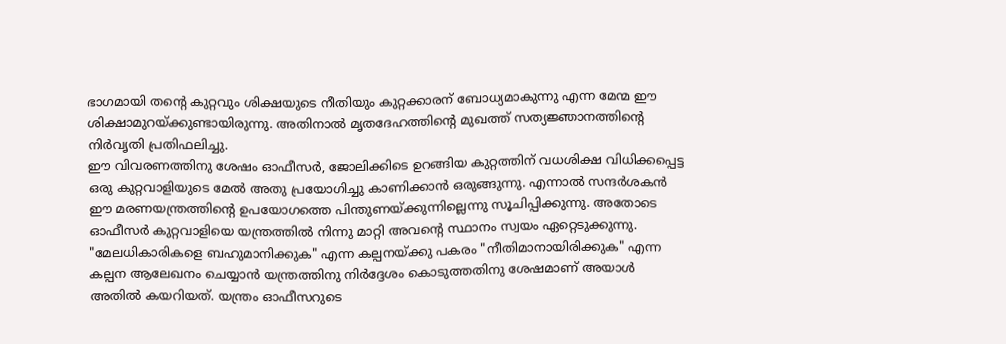ഭാഗമായി തന്റെ കുറ്റവും ശിക്ഷയുടെ നീതിയും കുറ്റക്കാരന് ബോധ്യമാകുന്നു എന്ന മേന്മ ഈ ശിക്ഷാമുറയ്ക്കുണ്ടായിരുന്നു. അതിനാൽ മൃതദേഹത്തിന്റെ മുഖത്ത് സത്യജ്ഞാനത്തിന്റെ നിർവൃതി പ്രതിഫലിച്ചു.
ഈ വിവരണത്തിനു ശേഷം ഓഫീസർ, ജോലിക്കിടെ ഉറങ്ങിയ കുറ്റത്തിന് വധശിക്ഷ വിധിക്കപ്പെട്ട ഒരു കുറ്റവാളിയുടെ മേൽ അതു പ്രയോഗിച്ചു കാണിക്കാൻ ഒരുങ്ങുന്നു. എന്നാൽ സന്ദർശകൻ ഈ മരണയന്ത്രത്തിന്റെ ഉപയോഗത്തെ പിന്തുണയ്ക്കുന്നില്ലെന്നു സൂചിപ്പിക്കുന്നു. അതോടെ ഓഫീസർ കുറ്റവാളിയെ യന്ത്രത്തിൽ നിന്നു മാറ്റി അവന്റെ സ്ഥാനം സ്വയം ഏറ്റെടുക്കുന്നു. "മേലധികാരികളെ ബഹുമാനിക്കുക" എന്ന കല്പനയ്ക്കു പകരം "നീതിമാനായിരിക്കുക" എന്ന കല്പന ആലേഖനം ചെയ്യാൻ യന്ത്രത്തിനു നിർദ്ദേശം കൊടുത്തതിനു ശേഷമാണ് അയാൾ അതിൽ കയറിയത്. യന്ത്രം ഓഫീസറുടെ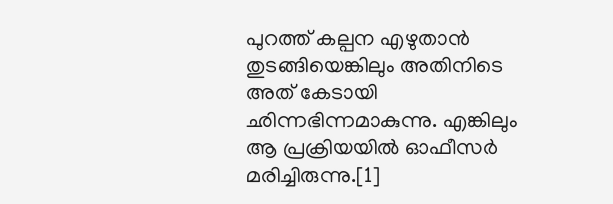പുറത്ത് കല്പന എഴുതാൻ തുടങ്ങിയെങ്കിലും അതിനിടെ അത് കേടായി ഛിന്നഭിന്നമാകുന്നു. എങ്കിലും ആ പ്രക്രിയയിൽ ഓഫീസർ മരിച്ചിരുന്നു.[1]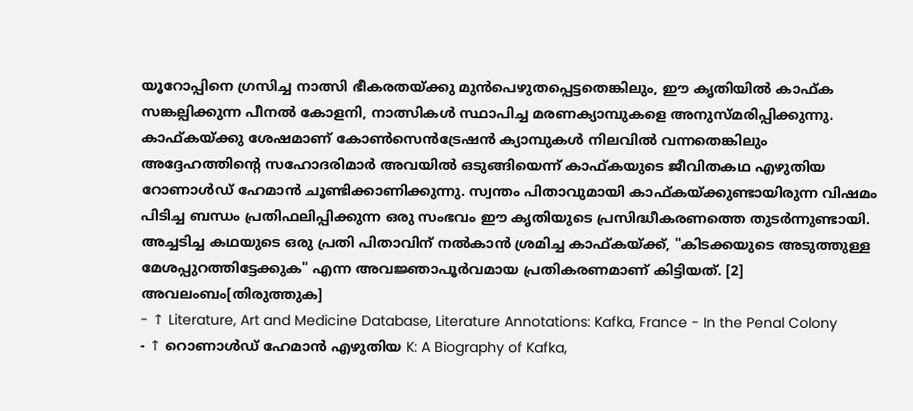യൂറോപ്പിനെ ഗ്രസിച്ച നാത്സി ഭീകരതയ്ക്കു മുൻപെഴുതപ്പെട്ടതെങ്കിലും, ഈ കൃതിയിൽ കാഫ്ക സങ്കല്പിക്കുന്ന പീനൽ കോളനി, നാത്സികൾ സ്ഥാപിച്ച മരണക്യാമ്പുകളെ അനുസ്മരിപ്പിക്കുന്നു. കാഫ്കയ്ക്കു ശേഷമാണ് കോൺസെൻട്രേഷൻ ക്യാമ്പുകൾ നിലവിൽ വന്നതെങ്കിലും അദ്ദേഹത്തിന്റെ സഹോദരിമാർ അവയിൽ ഒടുങ്ങിയെന്ന് കാഫ്കയുടെ ജീവിതകഥ എഴുതിയ റോണാൾഡ് ഹേമാൻ ചൂണ്ടിക്കാണിക്കുന്നു. സ്വന്തം പിതാവുമായി കാഫ്കയ്ക്കുണ്ടായിരുന്ന വിഷമം പിടിച്ച ബന്ധം പ്രതിഫലിപ്പിക്കുന്ന ഒരു സംഭവം ഈ കൃതിയുടെ പ്രസിദ്ധീകരണത്തെ തുടർന്നുണ്ടായി. അച്ചടിച്ച കഥയുടെ ഒരു പ്രതി പിതാവിന് നൽകാൻ ശ്രമിച്ച കാഫ്കയ്ക്ക്, "കിടക്കയുടെ അടുത്തുള്ള മേശപ്പുറത്തിട്ടേക്കുക" എന്ന അവജ്ഞാപൂർവമായ പ്രതികരണമാണ് കിട്ടിയത്. [2]
അവലംബം[തിരുത്തുക]
- ↑ Literature, Art and Medicine Database, Literature Annotations: Kafka, France - In the Penal Colony
- ↑ റൊണാൾഡ് ഹേമാൻ എഴുതിയ K: A Biography of Kafka,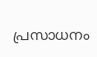പ്രസാധനം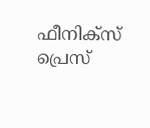ഫീനിക്സ് പ്രെസ്